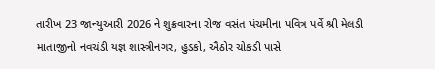તારીખ 23 જાન્યુઆરી 2026 ને શુક્રવારના રોજ વસંત પંચમીના પવિત્ર પર્વે શ્રી મેલડી માતાજીનો નવચંડી યજ્ઞ શાસ્ત્રીનગર, હુડકો, ઐઠોર ચોકડી પાસે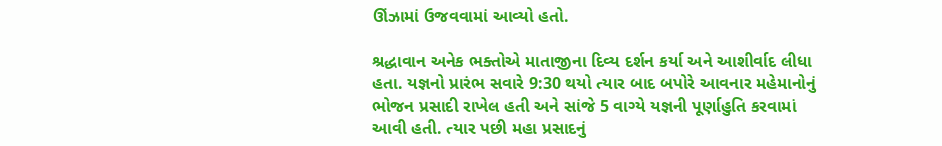ઊંઝામાં ઉજવવામાં આવ્યો હતો.

શ્રદ્ધાવાન અનેક ભક્તોએ માતાજીના દિવ્ય દર્શન કર્યા અને આશીર્વાદ લીધા હતા. યજ્ઞનો પ્રારંભ સવારે 9:30 થયો ત્યાર બાદ બપોરે આવનાર મહેમાનોનું ભોજન પ્રસાદી રાખેલ હતી અને સાંજે 5 વાગ્યે યજ્ઞની પૂર્ણાહુતિ કરવામાં આવી હતી. ત્યાર પછી મહા પ્રસાદનું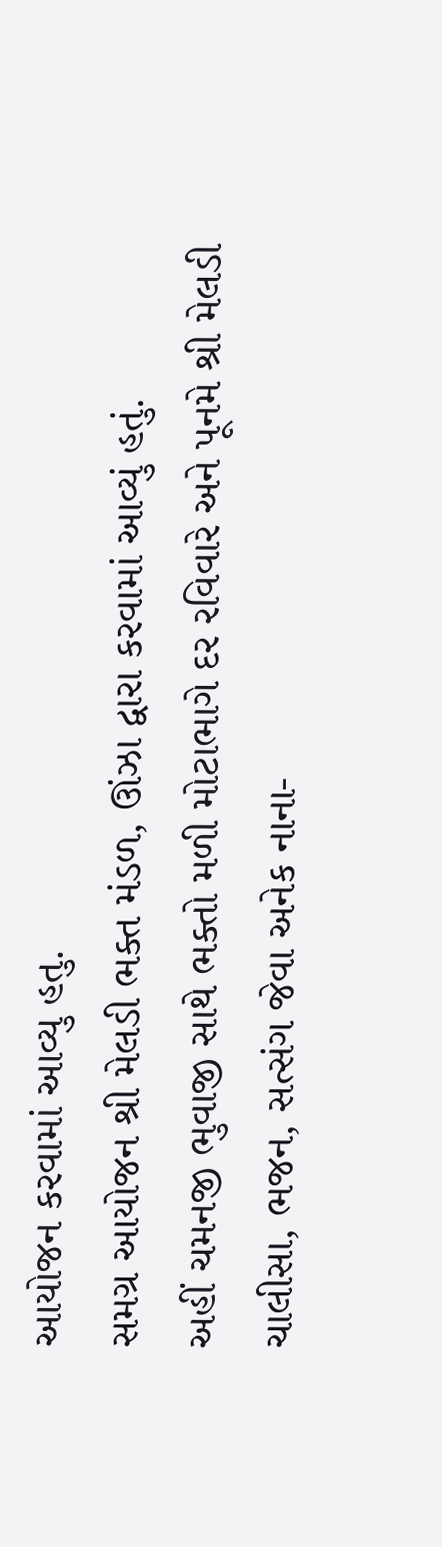આયોજન કરવામાં આવ્યુ હતુ.
સમગ્ર આયોજન શ્રી મેલડી ભક્ત મંડળ, ઊંઝા દ્વારા કરવામાં આવ્યું હતું.
અહીં ચમનજી ભુવાજી સાથે ભક્તો મળી મોટાભાગે દર રવિવારે અને પૂનમે શ્રી મેલડી ચાલીસા, ભજન, સત્સંગ જેવા અનેક નાના-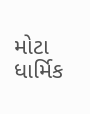મોટા ધાર્મિક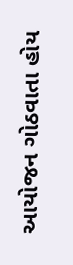આયોજન ગોઠવાતા હોય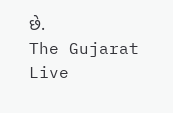છે.
The Gujarat Live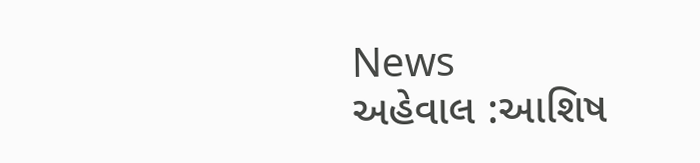News
અહેવાલ :આશિષ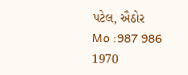પટેલ, ઐઠોર
Mo :987 986 1970